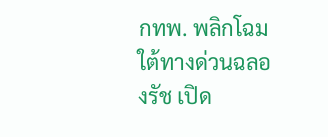กทพ. พลิกโฉมใต้ทางด่วนฉลองรัช เปิด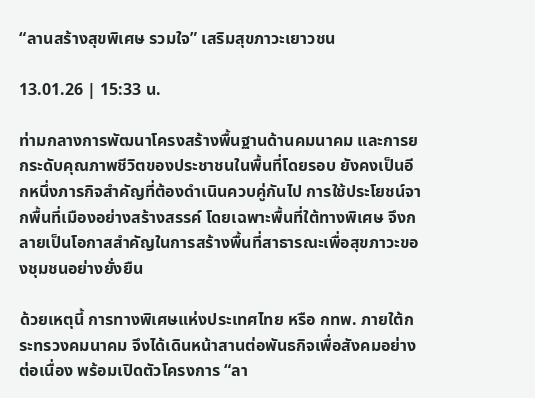“ลานสร้างสุขพิเศษ รวมใจ” เสริมสุขภาวะเยาวชน

13.01.26 | 15:33 น.

ท่ามกลางการพัฒนาโครงสร้างพื้นฐานด้านคมนาคม และการยกระดับคุณภาพชีวิตของประชาชนในพื้นที่โดยรอบ ยังคงเป็นอีกหนึ่งภารกิจสำคัญที่ต้องดำเนินควบคู่กันไป การใช้ประโยชน์จากพื้นที่เมืองอย่างสร้างสรรค์ โดยเฉพาะพื้นที่ใต้ทางพิเศษ จึงกลายเป็นโอกาสสำคัญในการสร้างพื้นที่สาธารณะเพื่อสุขภาวะของชุมชนอย่างยั่งยืน

ด้วยเหตุนี้ การทางพิเศษแห่งประเทศไทย หรือ กทพ. ภายใต้กระทรวงคมนาคม จึงได้เดินหน้าสานต่อพันธกิจเพื่อสังคมอย่างต่อเนื่อง พร้อมเปิดตัวโครงการ “ลา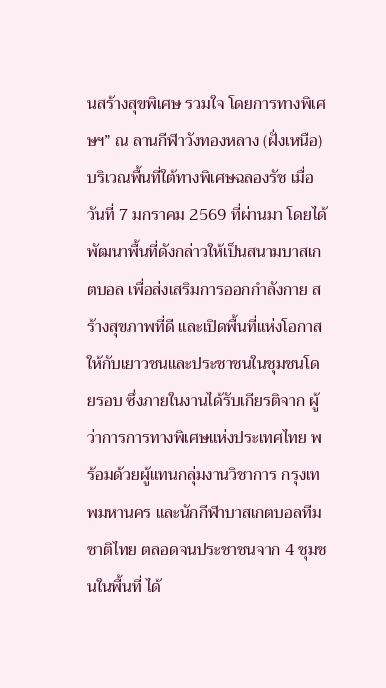นสร้างสุขพิเศษ รวมใจ โดยการทางพิเศษฯ” ณ ลานกีฬาวังทองหลาง (ฝั่งเหนือ) บริเวณพื้นที่ใต้ทางพิเศษฉลองรัช เมื่อวันที่ 7 มกราคม 2569 ที่ผ่านมา โดยได้พัฒนาพื้นที่ดังกล่าวให้เป็นสนามบาสเกตบอล เพื่อส่งเสริมการออกกำลังกาย สร้างสุขภาพที่ดี และเปิดพื้นที่แห่งโอกาสให้กับเยาวชนและประชาชนในชุมชนโดยรอบ ซึ่งภายในงานได้รับเกียรติจาก ผู้ว่าการการทางพิเศษแห่งประเทศไทย พร้อมด้วยผู้แทนกลุ่มงานวิชาการ กรุงเทพมหานคร และนักกีฬาบาสเกตบอลทีมชาติไทย ตลอดจนประชาชนจาก 4 ชุมชนในพื้นที่ ได้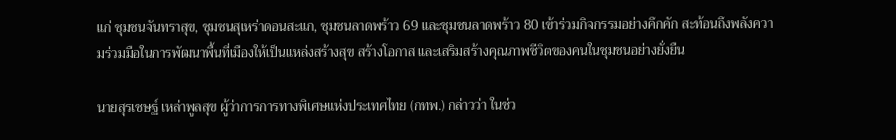แก่ ชุมชนจันทราสุข, ชุมชนสุเหร่าดอนสะแก, ชุมชนลาดพร้าว 69 และชุมชนลาดพร้าว 80 เข้าร่วมกิจกรรมอย่างคึกคัก สะท้อนถึงพลังความร่วมมือในการพัฒนาพื้นที่เมืองให้เป็นแหล่งสร้างสุข สร้างโอกาส และเสริมสร้างคุณภาพชีวิตของคนในชุมชนอย่างยั่งยืน

นายสุรเชษฐ์ เหล่าพูลสุข ผู้ว่าการการทางพิเศษแห่งประเทศไทย (กทพ.) กล่าวว่า ในช่ว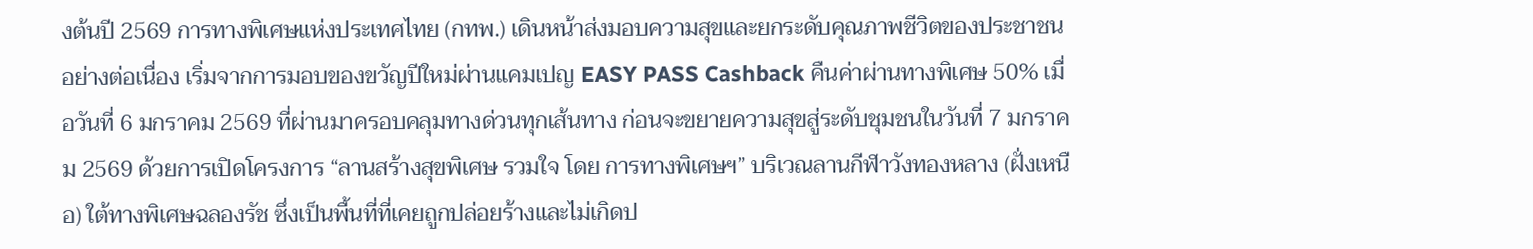งต้นปี 2569 การทางพิเศษแห่งประเทศไทย (กทพ.) เดินหน้าส่งมอบความสุขและยกระดับคุณภาพชีวิตของประชาชนอย่างต่อเนื่อง เริ่มจากการมอบของขวัญปีใหม่ผ่านแคมเปญ EASY PASS Cashback คืนค่าผ่านทางพิเศษ 50% เมื่อวันที่ 6 มกราคม 2569 ที่ผ่านมาครอบคลุมทางด่วนทุกเส้นทาง ก่อนจะขยายความสุขสู่ระดับชุมชนในวันที่ 7 มกราคม 2569 ด้วยการเปิดโครงการ “ลานสร้างสุขพิเศษ รวมใจ โดย การทางพิเศษฯ” บริเวณลานกีฬาวังทองหลาง (ฝั่งเหนือ) ใต้ทางพิเศษฉลองรัช ซึ่งเป็นพื้นที่ที่เคยถูกปล่อยร้างและไม่เกิดป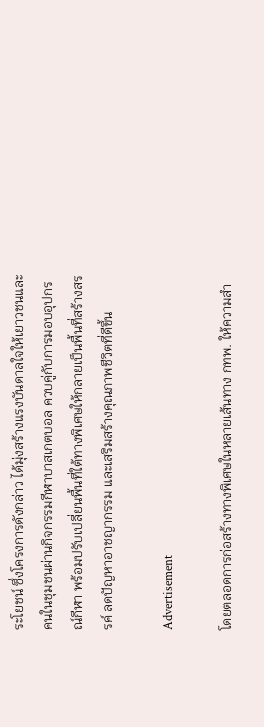ระโยชน์ ซึ่งโครงการดังกล่าว ได้มุ่งสร้างแรงบันดาลใจให้เยาวชนและคนในชุมชนผ่านกิจกรรมกีฬาบาสเกตบอล ควบคู่กับการมอบอุปกรณ์กีฬา พร้อมปรับเปลี่ยนพื้นที่ใต้ทางพิเศษให้กลายเป็นพื้นที่สร้างสรรค์ ลดปัญหาอาชญากรรม และเสริมสร้างคุณภาพชีวิตที่ดีขึ้น

Advertisement

โดยตลอดการก่อสร้างทางพิเศษในหลายเส้นทาง กทพ. ให้ความสำ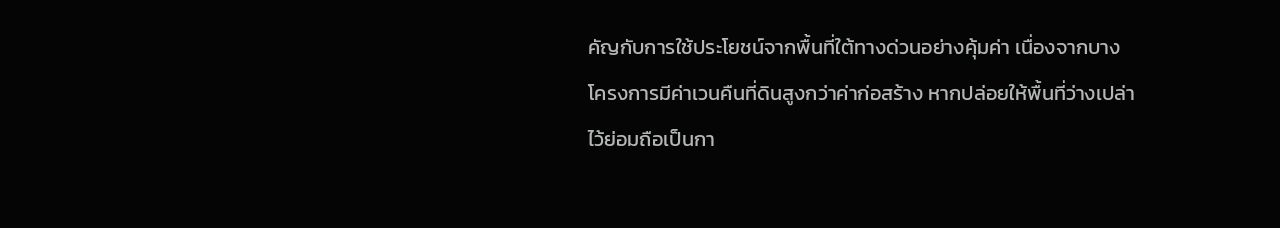คัญกับการใช้ประโยชน์จากพื้นที่ใต้ทางด่วนอย่างคุ้มค่า เนื่องจากบางโครงการมีค่าเวนคืนที่ดินสูงกว่าค่าก่อสร้าง หากปล่อยให้พื้นที่ว่างเปล่าไว้ย่อมถือเป็นกา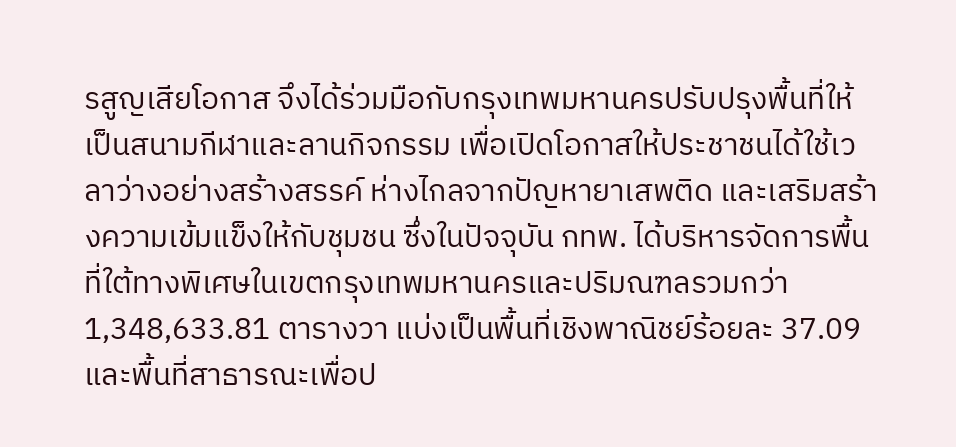รสูญเสียโอกาส จึงได้ร่วมมือกับกรุงเทพมหานครปรับปรุงพื้นที่ให้เป็นสนามกีฬาและลานกิจกรรม เพื่อเปิดโอกาสให้ประชาชนได้ใช้เวลาว่างอย่างสร้างสรรค์ ห่างไกลจากปัญหายาเสพติด และเสริมสร้างความเข้มแข็งให้กับชุมชน ซึ่งในปัจจุบัน กทพ. ได้บริหารจัดการพื้นที่ใต้ทางพิเศษในเขตกรุงเทพมหานครและปริมณฑลรวมกว่า 1,348,633.81 ตารางวา แบ่งเป็นพื้นที่เชิงพาณิชย์ร้อยละ 37.09 และพื้นที่สาธารณะเพื่อป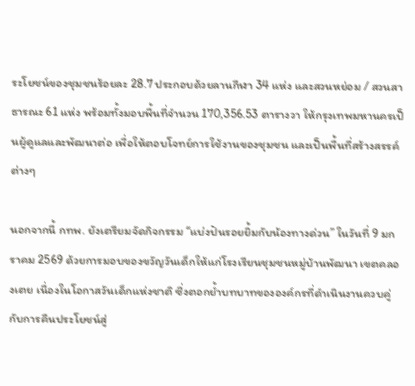ระโยชน์ของชุมชนร้อยละ 28.7 ประกอบด้วยลานกีฬา 34 แห่ง และสวนหย่อม / สวนสาธารณะ 61 แห่ง พร้อมทั้งมอบพื้นที่จำนวน 170,356.53 ตารางวา ให้กรุงเทพมหานครเป็นผู้ดูแลและพัฒนาต่อ เพื่อให้ตอบโจทย์การใช้งานของชุมชน และเป็นพื้นที่สร้างสรรค์ต่างๆ

นอกจากนี้ กทพ. ยังเตรียมจัดกิจกรรม “แบ่งปันรอยยิ้มกับน้องทางด่วน” ในวันที่ 9 มกราคม 2569 ด้วยการมอบของขวัญวันเด็กให้แก่โรงเรียนชุมชนหมู่บ้านพัฒนา เขตคลองเตย เนื่องในโอกาสวันเด็กแห่งชาติ ซึ่งตอกย้ำบทบาทขององค์กรที่ดำเนินงานควบคู่กับการคืนประโยชน์สู่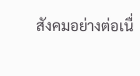สังคมอย่างต่อเนื่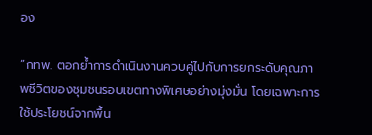อง

“กทพ. ตอกย้ำการดำเนินงานควบคู่ไปกับการยกระดับคุณภาพชีวิตของชุมชนรอบเขตทางพิเศษอย่างมุ่งมั่น โดยเฉพาะการใช้ประโยชน์จากพื้น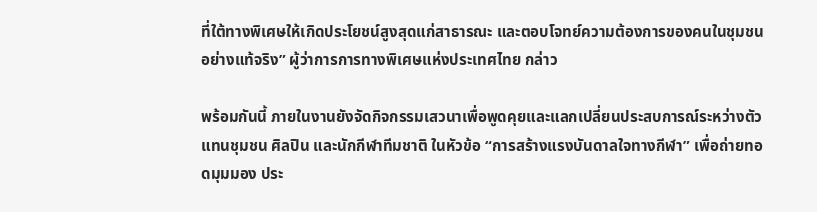ที่ใต้ทางพิเศษให้เกิดประโยชน์สูงสุดแก่สาธารณะ และตอบโจทย์ความต้องการของคนในชุมชนอย่างแท้จริง” ผู้ว่าการการทางพิเศษแห่งประเทศไทย กล่าว

พร้อมกันนี้ ภายในงานยังจัดกิจกรรมเสวนาเพื่อพูดคุยและแลกเปลี่ยนประสบการณ์ระหว่างตัวแทนชุมชน ศิลปิน และนักกีฬาทีมชาติ ในหัวข้อ “การสร้างแรงบันดาลใจทางกีฬา” เพื่อถ่ายทอดมุมมอง ประ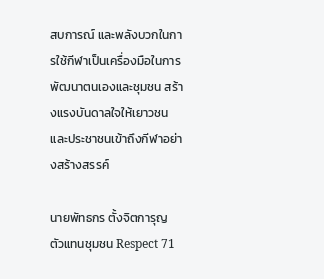สบการณ์ และพลังบวกในการใช้กีฬาเป็นเครื่องมือในการพัฒนาตนเองและชุมชน สร้างแรงบันดาลใจให้เยาวชนและประชาชนเข้าถึงกีฬาอย่างสร้างสรรค์

นายพัทธกร ตั้งจิตการุญ ตัวแทนชุมชน Respect 71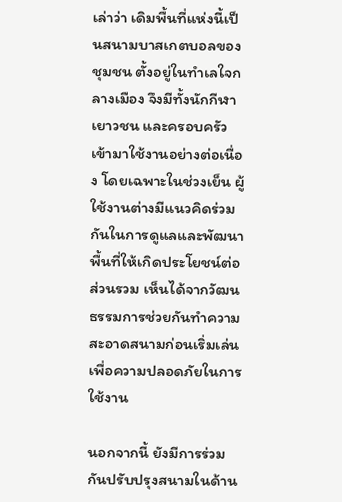เล่าว่า เดิมพื้นที่แห่งนี้เป็นสนามบาสเกตบอลของชุมชน ตั้งอยู่ในทำเลใจกลางเมือง จึงมีทั้งนักกีฬา เยาวชน และครอบครัวเข้ามาใช้งานอย่างต่อเนื่อง โดยเฉพาะในช่วงเย็น ผู้ใช้งานต่างมีแนวคิดร่วมกันในการดูแลและพัฒนาพื้นที่ให้เกิดประโยชน์ต่อส่วนรวม เห็นได้จากวัฒนธรรมการช่วยกันทำความสะอาดสนามก่อนเริ่มเล่น เพื่อความปลอดภัยในการใช้งาน

นอกจากนี้ ยังมีการร่วมกันปรับปรุงสนามในด้าน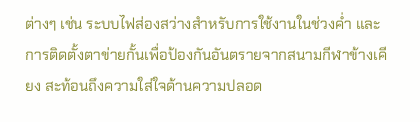ต่างๆ เช่น ระบบไฟส่องสว่างสำหรับการใช้งานในช่วงค่ำ และการติดตั้งตาข่ายกั้นเพื่อป้องกันอันตรายจากสนามกีฬาข้างเคียง สะท้อนถึงความใส่ใจด้านความปลอด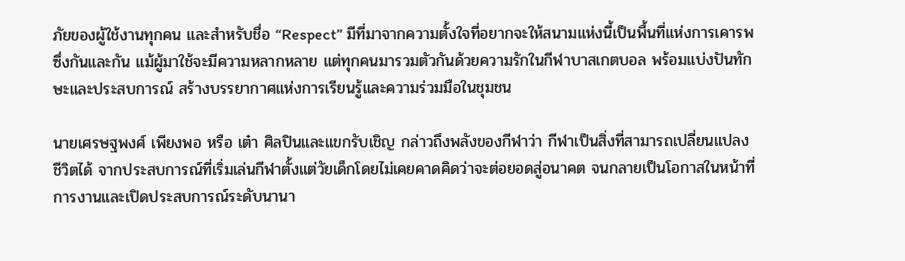ภัยของผู้ใช้งานทุกคน และสำหรับชื่อ “Respect” มีที่มาจากความตั้งใจที่อยากจะให้สนามแห่งนี้เป็นพื้นที่แห่งการเคารพซึ่งกันและกัน แม้ผู้มาใช้จะมีความหลากหลาย แต่ทุกคนมารวมตัวกันด้วยความรักในกีฬาบาสเกตบอล พร้อมแบ่งปันทักษะและประสบการณ์ สร้างบรรยากาศแห่งการเรียนรู้และความร่วมมือในชุมชน

นายเศรษฐพงศ์ เพียงพอ หรือ เต๋า ศิลปินและแขกรับเชิญ กล่าวถึงพลังของกีฬาว่า กีฬาเป็นสิ่งที่สามารถเปลี่ยนแปลงชีวิตได้ จากประสบการณ์ที่เริ่มเล่นกีฬาตั้งแต่วัยเด็กโดยไม่เคยคาดคิดว่าจะต่อยอดสู่อนาคต จนกลายเป็นโอกาสในหน้าที่การงานและเปิดประสบการณ์ระดับนานา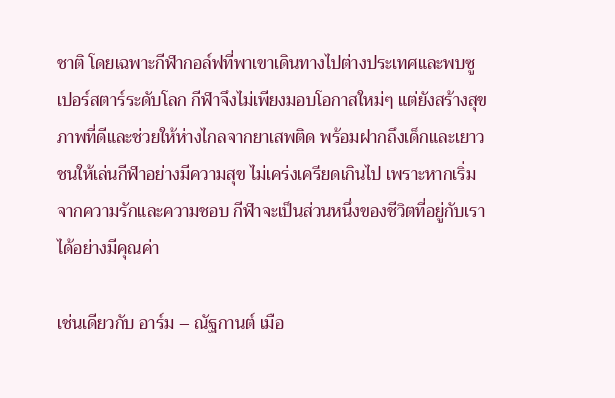ชาติ โดยเฉพาะกีฬากอล์ฟที่พาเขาเดินทางไปต่างประเทศและพบซูเปอร์สตาร์ระดับโลก กีฬาจึงไม่เพียงมอบโอกาสใหม่ๆ แต่ยังสร้างสุขภาพที่ดีและช่วยให้ห่างไกลจากยาเสพติด พร้อมฝากถึงเด็กและเยาวชนให้เล่นกีฬาอย่างมีความสุข ไม่เคร่งเครียดเกินไป เพราะหากเริ่มจากความรักและความชอบ กีฬาจะเป็นส่วนหนึ่งของชีวิตที่อยู่กับเราได้อย่างมีคุณค่า

เช่นเดียวกับ อาร์ม – ณัฐกานต์ เมือ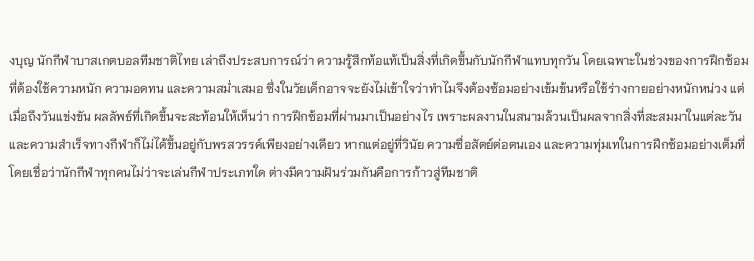งบุญ นักกีฬาบาสเกตบอลทีมชาติไทย เล่าถึงประสบการณ์ว่า ความรู้สึกท้อแท้เป็นสิ่งที่เกิดขึ้นกับนักกีฬาแทบทุกวัน โดยเฉพาะในช่วงของการฝึกซ้อมที่ต้องใช้ความหนัก ความอดทน และความสม่ำเสมอ ซึ่งในวัยเด็กอาจจะยังไม่เข้าใจว่าทำไมจึงต้องซ้อมอย่างเข้มข้นหรือใช้ร่างกายอย่างหนักหน่วง แต่เมื่อถึงวันแข่งขัน ผลลัพธ์ที่เกิดขึ้นจะสะท้อนให้เห็นว่า การฝึกซ้อมที่ผ่านมาเป็นอย่างไร เพราะผลงานในสนามล้วนเป็นผลจากสิ่งที่สะสมมาในแต่ละวัน และความสำเร็จทางกีฬาก็ไม่ได้ขึ้นอยู่กับพรสวรรค์เพียงอย่างเดียว หากแต่อยู่ที่วินัย ความซื่อสัตย์ต่อตนเอง และความทุ่มเทในการฝึกซ้อมอย่างเต็มที่ โดยเชื่อว่านักกีฬาทุกคนไม่ว่าจะเล่นกีฬาประเภทใด ต่างมีความฝันร่วมกันคือการก้าวสู่ทีมชาติ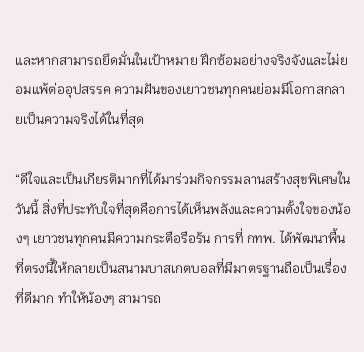และหากสามารถยึดมั่นในเป้าหมาย ฝึกซ้อมอย่างจริงจังและไม่ยอมแพ้ต่ออุปสรรค ความฝันของเยาวชนทุกคนย่อมมีโอกาสกลายเป็นความจริงได้ในที่สุด

“ดีใจและเป็นเกียรติมากที่ได้มาร่วมกิจกรรมลานสร้างสุขพิเศษในวันนี้ สิ่งที่ประทับใจที่สุดคือการได้เห็นพลังและความตั้งใจของน้องๆ เยาวชนทุกคนมีความกระตือรือร้น การที่ กทพ. ได้พัฒนาพื้นที่ตรงนี้ให้กลายเป็นสนามบาสเกตบอลที่มีมาตรฐานถือเป็นเรื่องที่ดีมาก ทำให้น้องๆ สามารถ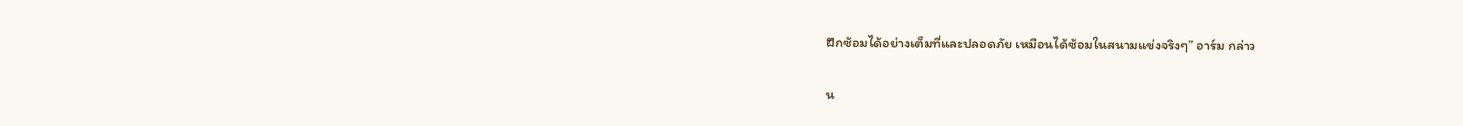ฝึกซ้อมได้อย่างเต็มที่และปลอดภัย เหมือนได้ซ้อมในสนามแข่งจริงๆ” อาร์ม กล่าว

น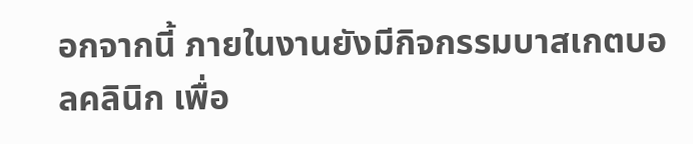อกจากนี้ ภายในงานยังมีกิจกรรมบาสเกตบอลคลินิก เพื่อ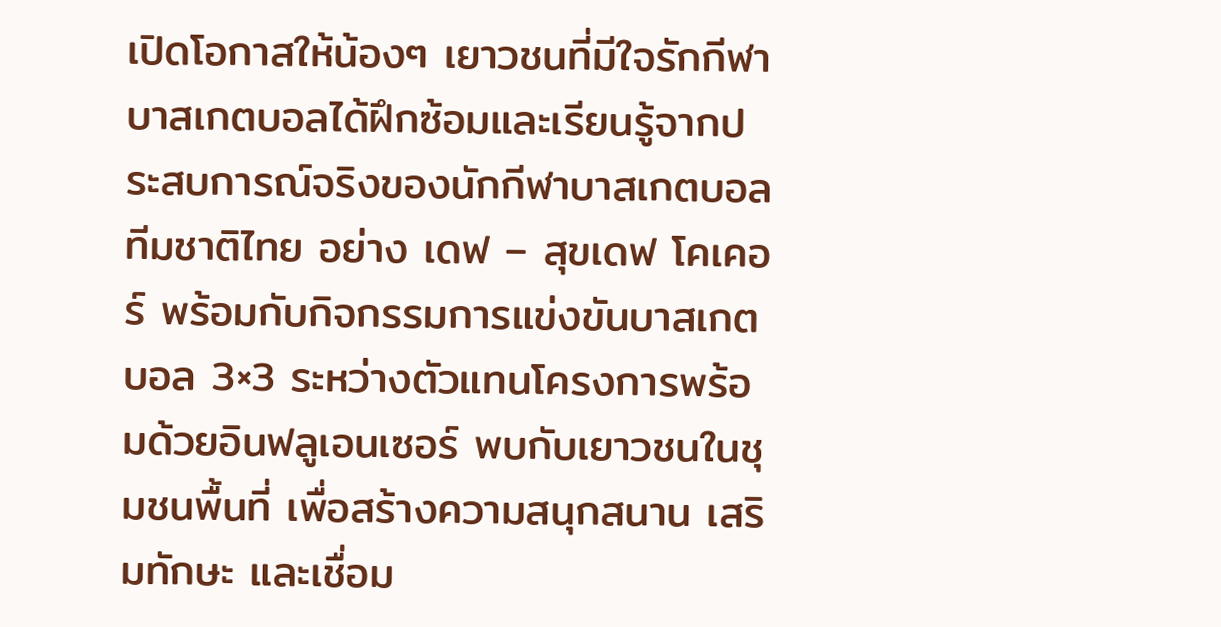เปิดโอกาสให้น้องๆ เยาวชนที่มีใจรักกีฬาบาสเกตบอลได้ฝึกซ้อมและเรียนรู้จากประสบการณ์จริงของนักกีฬาบาสเกตบอลทีมชาติไทย อย่าง เดฟ – สุขเดฟ โคเคอร์ พร้อมกับกิจกรรมการแข่งขันบาสเกตบอล 3×3 ระหว่างตัวแทนโครงการพร้อมด้วยอินฟลูเอนเซอร์ พบกับเยาวชนในชุมชนพื้นที่ เพื่อสร้างความสนุกสนาน เสริมทักษะ และเชื่อม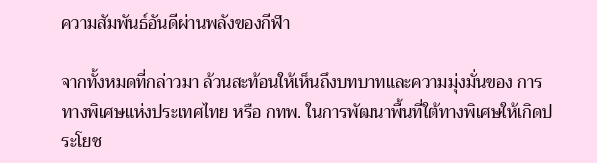ความสัมพันธ์อันดีผ่านพลังของกีฬา

จากทั้งหมดที่กล่าวมา ล้วนสะท้อนให้เห็นถึงบทบาทและความมุ่งมั่นของ การทางพิเศษแห่งประเทศไทย หรือ กทพ. ในการพัฒนาพื้นที่ใต้ทางพิเศษให้เกิดประโยช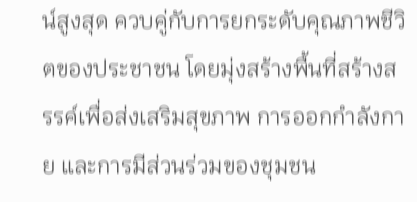น์สูงสุด ควบคู่กับการยกระดับคุณภาพชีวิตของประชาชน โดยมุ่งสร้างพื้นที่สร้างสรรค์เพื่อส่งเสริมสุขภาพ การออกกำลังกาย และการมีส่วนร่วมของชุมชน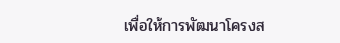เพื่อให้การพัฒนาโครงส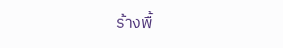ร้างพื้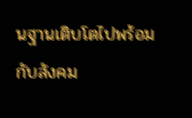นฐานเติบโตไปพร้อมกับสังคม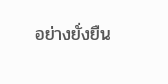อย่างยั่งยืน